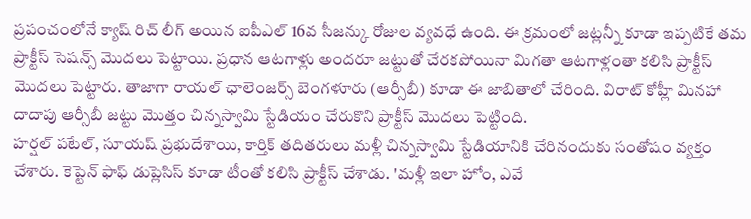ప్రపంచంలోనే క్యాష్ రిచ్ లీగ్ అయిన ఐపీఎల్ 16వ సీజన్కు రోజుల వ్యవధే ఉంది. ఈ క్రమంలో జట్లన్నీ కూడా ఇప్పటికే తమ ప్రాక్టీస్ సెషన్స్ మొదలు పెట్టాయి. ప్రధాన ఆటగాళ్లు అందరూ జట్టుతో చేరకపోయినా మిగతా ఆటగాళ్లంతా కలిసి ప్రాక్టీస్ మొదలు పెట్టారు. తాజాగా రాయల్ ఛాలెంజర్స్ బెంగళూరు (ఆర్సీబీ) కూడా ఈ జాబితాలో చేరింది. విరాట్ కోహ్లీ మినహా దాదాపు ఆర్సీబీ జట్టు మొత్తం చిన్నస్వామి స్టేడియం చేరుకొని ప్రాక్టీస్ మొదలు పెట్టింది.
హర్షల్ పటేల్, సూయష్ ప్రభుదేశాయి, కార్తిక్ తదితరులు మళ్లీ చిన్నస్వామి స్టేడియానికి చేరినందుకు సంతోషం వ్యక్తం చేశారు. కెప్టెన్ ఫాఫ్ డుప్లెసిస్ కూడా టీంతో కలిసి ప్రాక్టీస్ చేశాడు. 'మళ్లీ ఇలా హోం, ఎవే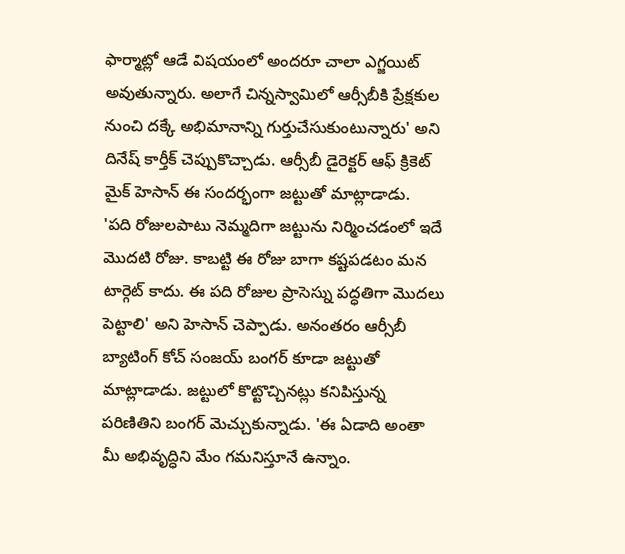ఫార్మాట్లో ఆడే విషయంలో అందరూ చాలా ఎగ్జయిట్ అవుతున్నారు. అలాగే చిన్నస్వామిలో ఆర్సీబీకి ప్రేక్షకుల నుంచి దక్కే అభిమానాన్ని గుర్తుచేసుకుంటున్నారు' అని దినేష్ కార్తీక్ చెప్పుకొచ్చాడు. ఆర్సీబీ డైరెక్టర్ ఆఫ్ క్రికెట్ మైక్ హెసాన్ ఈ సందర్భంగా జట్టుతో మాట్లాడాడు.
'పది రోజులపాటు నెమ్మదిగా జట్టును నిర్మించడంలో ఇదే మొదటి రోజు. కాబట్టి ఈ రోజు బాగా కష్టపడటం మన టార్గెట్ కాదు. ఈ పది రోజుల ప్రాసెస్ను పద్ధతిగా మొదలు పెట్టాలి' అని హెసాన్ చెప్పాడు. అనంతరం ఆర్సీబీ బ్యాటింగ్ కోచ్ సంజయ్ బంగర్ కూడా జట్టుతో మాట్లాడాడు. జట్టులో కొట్టొచ్చినట్లు కనిపిస్తున్న పరిణితిని బంగర్ మెచ్చుకున్నాడు. 'ఈ ఏడాది అంతా మీ అభివృద్ధిని మేం గమనిస్తూనే ఉన్నాం.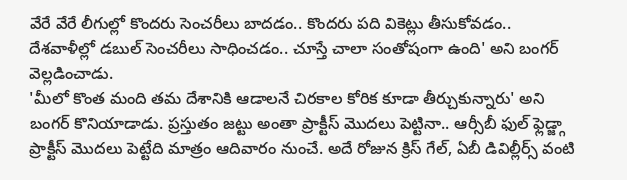వేరే వేరే లీగుల్లో కొందరు సెంచరీలు బాదడం.. కొందరు పది వికెట్లు తీసుకోవడం.. దేశవాళీల్లో డబుల్ సెంచరీలు సాధించడం.. చూస్తే చాలా సంతోషంగా ఉంది' అని బంగర్ వెల్లడించాడు.
'మీలో కొంత మంది తమ దేశానికి ఆడాలనే చిరకాల కోరిక కూడా తీర్చుకున్నారు' అని బంగర్ కొనియాడాడు. ప్రస్తుతం జట్టు అంతా ప్రాక్టీస్ మొదలు పెట్టినా.. ఆర్సీబీ ఫుల్ ఫ్లెడ్జ్గా ప్రాక్టీస్ మొదలు పెట్టేది మాత్రం ఆదివారం నుంచే. అదే రోజున క్రిస్ గేల్, ఏబీ డివిల్లీర్స్ వంటి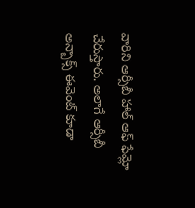వారిని ఆర్సీబీ హాల్ ఆఫ్ ఫేమ్లో చేరుస్తారు. అలాగే ఆర్సీబీ అన్బాక్స్ ఈవెంట్ కూడా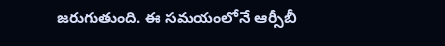జరుగుతుంది. ఈ సమయంలోనే ఆర్సీబీ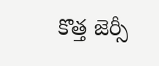కొత్త జెర్సీ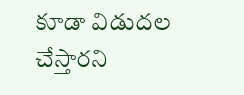కూడా విడుదల చేస్తారని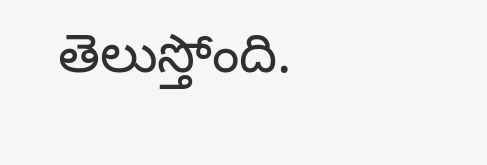తెలుస్తోంది.